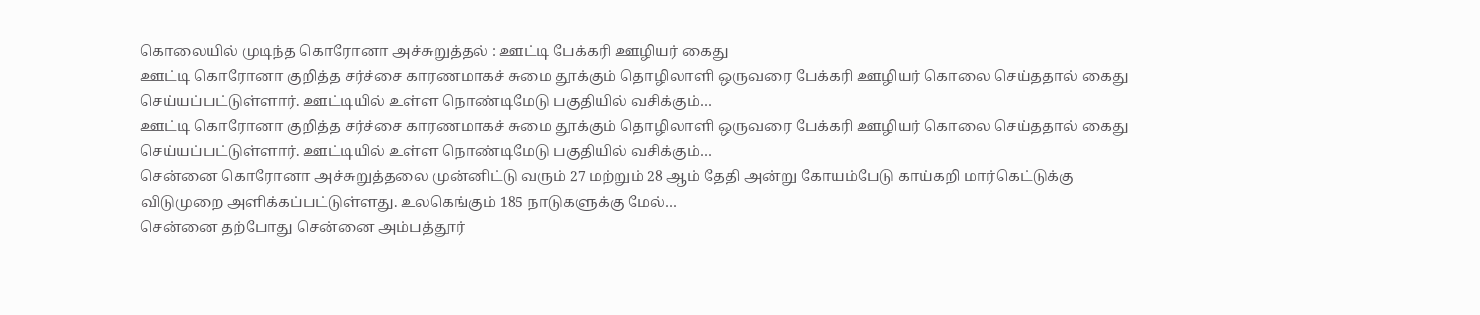கொலையில் முடிந்த கொரோனா அச்சுறுத்தல் : ஊட்டி பேக்கரி ஊழியர் கைது
ஊட்டி கொரோனா குறித்த சர்ச்சை காரணமாகச் சுமை தூக்கும் தொழிலாளி ஒருவரை பேக்கரி ஊழியர் கொலை செய்ததால் கைது செய்யப்பட்டுள்ளார். ஊட்டியில் உள்ள நொண்டிமேடு பகுதியில் வசிக்கும்…
ஊட்டி கொரோனா குறித்த சர்ச்சை காரணமாகச் சுமை தூக்கும் தொழிலாளி ஒருவரை பேக்கரி ஊழியர் கொலை செய்ததால் கைது செய்யப்பட்டுள்ளார். ஊட்டியில் உள்ள நொண்டிமேடு பகுதியில் வசிக்கும்…
சென்னை கொரோனா அச்சுறுத்தலை முன்னிட்டு வரும் 27 மற்றும் 28 ஆம் தேதி அன்று கோயம்பேடு காய்கறி மார்கெட்டுக்கு விடுமுறை அளிக்கப்பட்டுள்ளது. உலகெங்கும் 185 நாடுகளுக்கு மேல்…
சென்னை தற்போது சென்னை அம்பத்தூர்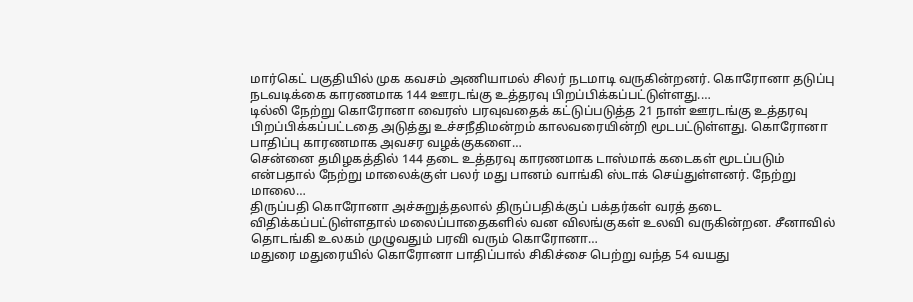மார்கெட் பகுதியில் முக கவசம் அணியாமல் சிலர் நடமாடி வருகின்றனர். கொரோனா தடுப்பு நடவடிக்கை காரணமாக 144 ஊரடங்கு உத்தரவு பிறப்பிக்கப்பட்டுள்ளது.…
டில்லி நேற்று கொரோனா வைரஸ் பரவுவதைக் கட்டுப்படுத்த 21 நாள் ஊரடங்கு உத்தரவு பிறப்பிக்கப்பட்டதை அடுத்து உச்சநீதிமன்றம் காலவரையின்றி மூடபட்டுள்ளது. கொரோனா பாதிப்பு காரணமாக அவசர வழக்குகளை…
சென்னை தமிழகத்தில் 144 தடை உத்தரவு காரணமாக டாஸ்மாக் கடைகள் மூடப்படும் என்பதால் நேற்று மாலைக்குள் பலர் மது பானம் வாங்கி ஸ்டாக் செய்துள்ளனர். நேற்று மாலை…
திருப்பதி கொரோனா அச்சுறுத்தலால் திருப்பதிக்குப் பக்தர்கள் வரத் தடை விதிக்கப்பட்டுள்ளதால் மலைப்பாதைகளில் வன விலங்குகள் உலவி வருகின்றன. சீனாவில் தொடங்கி உலகம் முழுவதும் பரவி வரும் கொரோனா…
மதுரை மதுரையில் கொரோனா பாதிப்பால் சிகிச்சை பெற்று வந்த 54 வயது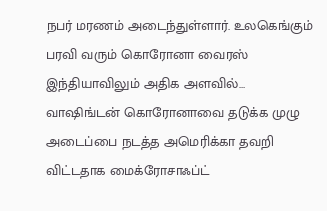நபர் மரணம் அடைந்துள்ளார். உலகெங்கும் பரவி வரும் கொரோனா வைரஸ் இந்தியாவிலும் அதிக அளவில்…
வாஷிங்டன் கொரோனாவை தடுக்க முழு அடைப்பை நடத்த அமெரிக்கா தவறி விட்டதாக மைக்ரோசாஃப்ட்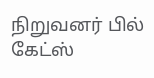நிறுவனர் பில் கேட்ஸ்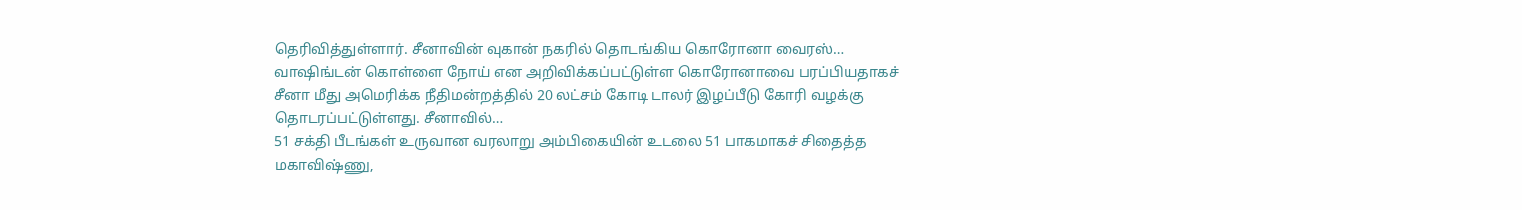தெரிவித்துள்ளார். சீனாவின் வுகான் நகரில் தொடங்கிய கொரோனா வைரஸ்…
வாஷிங்டன் கொள்ளை நோய் என அறிவிக்கப்பட்டுள்ள கொரோனாவை பரப்பியதாகச் சீனா மீது அமெரிக்க நீதிமன்றத்தில் 20 லட்சம் கோடி டாலர் இழப்பீடு கோரி வழக்கு தொடரப்பட்டுள்ளது. சீனாவில்…
51 சக்தி பீடங்கள் உருவான வரலாறு அம்பிகையின் உடலை 51 பாகமாகச் சிதைத்த மகாவிஷ்ணு,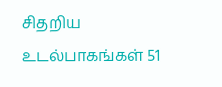சிதறிய உடல்பாகங்கள் 51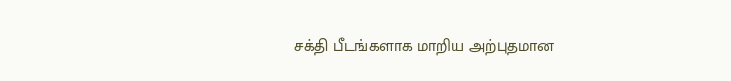சக்தி பீடங்களாக மாறிய அற்புதமான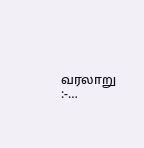வரலாறு :-…